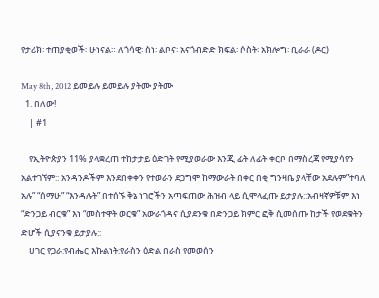የታሪክ፡ ተጠያቂወች፡ ሁነናል። ለጎሳዊ፡ ስነ፡ ልቦና፡ አናጎብድድ ክፍል፡ ሶስት፡ አክሎግ፡ ቢራራ (ዶር)

May 8th, 2012 ይመይሉ ይመይሉ ያትሙ ያትሙ
  1. በለው!
    | #1

    የኢትዮጵያን 11% ያላቋረጠ ተከታታይ ዕድገት የሚያወራው እንጂ ፊት ለፊት ቀርቦ በማስረጃ የሚያሳየን አልተገኘም:: አንዳንዶችም እንደበቀቀን የተወራን ደጋግሞ ከማውራት በቀር በቂ ግንዛቤ ያላቸው አደሉም”ተባለ አሉ” “ሰማሁ” “እንዳሉት” በተሰኙ ቅኔ ነገሮችን አጣፍጠው ሕዝብ ላይ ሲሞላፈጡ ይታያሉ::አብዛኛዎቹም እነ “ድንጋይ ብርቁ” እነ “መስተዋት ወርቁ” አውራጎዳና ሲያደንቁ በድንጋይ ክምር ፎቅ ሲመሰጡ ከታች የወደቁትን ድሆች ሲያናንቁ ይታያሉ::
    ሀገር የጋራ:የብሔር እኩልነት:የራስን ዕድል በራስ የመወሰን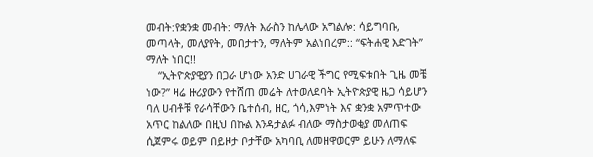መብት:የቋንቋ መብት: ማለት እራስን ከሌላው አግልሎ: ሳይግባቡ, መጣላት, መለያየት, መበታተን, ማለትም አልነበረም:: “ፍትሐዊ እድገት” ማለት ነበር!!
    “ኢትዮጵያዊያን በጋራ ሆነው አንድ ሀገራዊ ችግር የሚፍቱበት ጊዜ መቼ ነው?” ዛሬ ዙሪያውን የተሸጠ መሬት ለተወለደባት ኢትዮጵያዊ ዜጋ ሳይሆን ባለ ሀብቶቹ የራሳቸውን ቤተሰብ, ዘር, ጎሳ,እምነት እና ቋንቋ አምጥተው አጥር ከልለው በዚህ በኩል እንዳታልፉ ብለው ማስታወቂያ መለጠፍ ሲጀምሩ ወይም በይዞታ ቦታቸው አካባቢ ለመዘዋወርም ይሁን ለማለፍ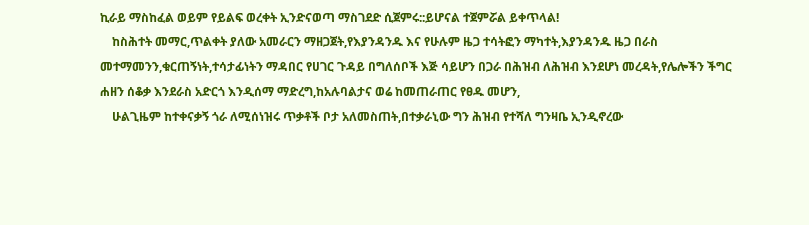ኪራይ ማስከፈል ወይም የይልፍ ወረቀት ኢንድናወጣ ማስገደድ ሲጀምሩ::ይሆናል ተጀምሯል ይቀጥላል!
    ከስሕተት መማር,ጥልቀት ያለው አመራርን ማዘጋጀት,የእያንዳንዱ እና የሁሉም ዜጋ ተሳትፎን ማካተት,እያንዳንዱ ዜጋ በራስ መተማመንን,ቁርጠኝነት,ተሳታፊነትን ማዳበር የሀገር ጉዳይ በግለሰቦች እጅ ሳይሆን በጋራ በሕዝብ ለሕዝብ እንደሆነ መረዳት,የሌሎችን ችግር ሐዘን ሰቆቃ እንደራስ አድርጎ እንዲሰማ ማድረግ,ከአሉባልታና ወሬ ከመጠራጠር የፀዱ መሆን,
    ሁልጊዜም ከተቀናቃኝ ጎራ ለሚሰነዝሩ ጥቃቶች ቦታ አለመስጠት,በተቃራኒው ግን ሕዝብ የተሻለ ግንዛቤ ኢንዲኖረው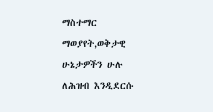ማስተማር ማወያየት,ወቅታዊ ሁኔታዎችን ሁሉ ለሕዝብ እንዲደርሱ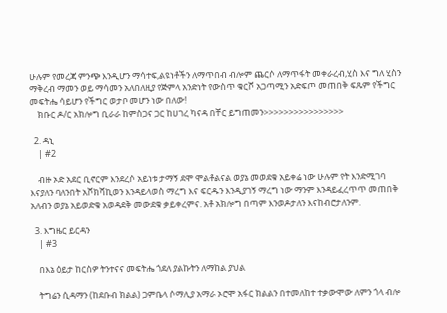ሁሉም የመረጃ ምንጭ እንዲሆን ማሳተፍ,ልዩነቶችን ለማጥበብ ብሎም ጨርሶ ለማጥፋት መቀራረብ,ሂስ እና ግለ ሂስን ማቅረብ ማመን ወይ ማሳመን አለበለዚያ የጅምላ አንድነት የውስጥ ቁርሾ አጋጣሚን አድፍጦ መጠበቅ ፍጹም የችግር መፍትሔ ሳይሆን የችግር ወታቦ መሆን ነው በለው!
    ክቡር ዶ/ር አክሎግ ቢራራ ከምስጋና ጋር ከሀገረ ካናዳ በቸር ይግጠመን>>>>>>>>>>>>>>>>

  2. ዳኒ
    | #2

    ብዙ ኦድ አደር ቢኖርም እንደረሶ አይነቱ ታማኝ ደሞ ሞልቶልናል ወያኔ መወደቁ አይቀሬ ነው ሁሉም የት እንድሚገባ እናያለን ባለንበት አሾክሻኪወን እንዳይላወስ ማረግ እና ፍርዱን እንዲያገኝ ማረግ ነው ማንም እንዳይፈረጥጥ መጠበቅ አለብን ወያኔ አይወድቁ አወዳደቅ መውደቁ ቃይቀረምና. አቶ አክሎግ በጣም እንወዶታለን እናከብሮታለንም.

  3. እግዜር ይርዳን
    | #3

    በእኔ ዕይታ ከርስዎ ትንተናና መፍትሔ ጎደለ ያልኩትን ለማከል ያህል

    ትግሬን ሲዳማን (ከደቡብ ክልል) ጋምቤላ ሶማሊያ አማራ ኦሮሞ አፋር ክልልን በተመለከተ ተቃውሞው ለምን ጎላ ብሎ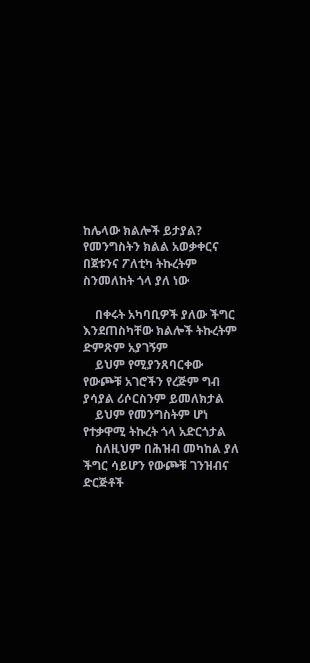ከሌላው ክልሎች ይታያል? የመንግስትን ክልል አወቃቀርና በጀቱንና ፖለቲካ ትኩረትም ስንመለከት ጎላ ያለ ነው

    በቀሩት አካባቢዎች ያለው ችግር እንደጠስካቸው ክልሎች ትኩረትም ድምጽም አያገኝም
    ይህም የሚያንጸባርቀው የውጮቹ አገሮችን የረጅም ግብ ያሳያል ሪሶርስንም ይመለክታል
    ይህም የመንግስትም ሆነ የተቃዋሚ ትኩረት ጎላ አድርጎታል
    ስለዚህም በሕዝብ መካከል ያለ ችግር ሳይሆን የውጮቹ ገንዝብና ድርጅቶች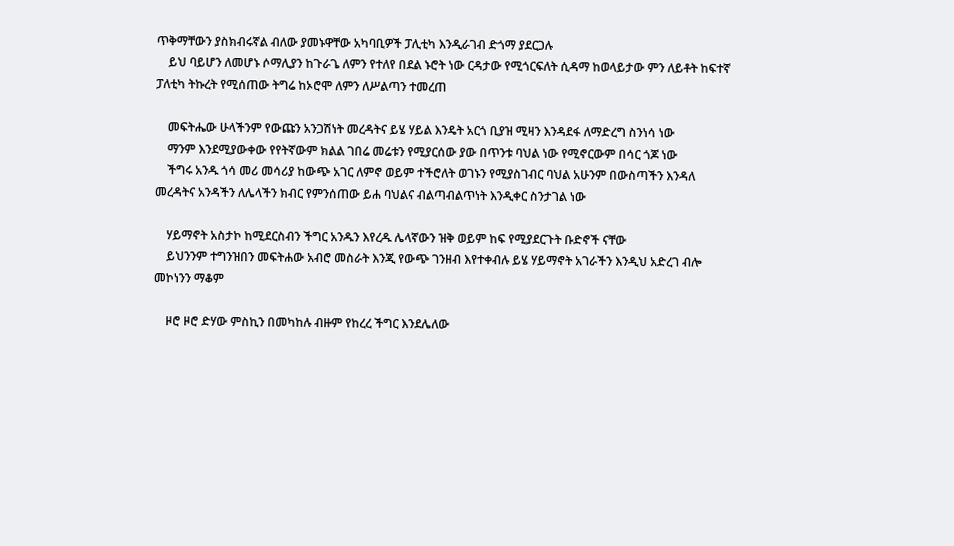ጥቅማቸውን ያስክብሩኛል ብለው ያመኑዋቸው አካባቢዎች ፓሊቲካ እንዲራገብ ድጎማ ያደርጋሉ
    ይህ ባይሆን ለመሆኑ ሶማሊያን ከጉራጌ ለምን የተለየ በደል ኑሮት ነው ርዳታው የሚጎርፍለት ሲዳማ ከወላይታው ምን ለይቶት ከፍተኛ ፓለቲካ ትኩረት የሚሰጠው ትግሬ ከኦሮሞ ለምን ለሥልጣን ተመረጠ

    መፍትሔው ሁላችንም የውጩን አንጋሽነት መረዳትና ይሄ ሃይል እንዴት አርጎ ቢያዝ ሚዛን እንዳደፋ ለማድረግ ስንነሳ ነው
    ማንም እንደሚያውቀው የየትኛውም ክልል ገበሬ መሬቱን የሚያርሰው ያው በጥንቱ ባህል ነው የሚኖርውም በሳር ጎጆ ነው
    ችግሩ አንዱ ጎሳ መሪ መሳሪያ ከውጭ አገር ለምኖ ወይም ተችሮለት ወገኑን የሚያስገብር ባህል አሁንም በውስጣችን እንዳለ መረዳትና አንዳችን ለሌላችን ክብር የምንሰጠው ይሐ ባህልና ብልጣብልጥነት እንዲቀር ስንታገል ነው

    ሃይማኖት አስታኮ ከሚደርስብን ችግር አንዱን እየረዱ ሌላኛውን ዝቅ ወይም ከፍ የሚያደርጉት ቡድኖች ናቸው
    ይህንንም ተግንዝበን መፍትሐው አብሮ መስራት እንጂ የውጭ ገንዘብ እየተቀብሉ ይሄ ሃይማኖት አገራችን እንዲህ አድረገ ብሎ መኮነንን ማቆም

    ዞሮ ዞሮ ድሃው ምስኪን በመካከሉ ብዙም የከረረ ችግር እንደሌለው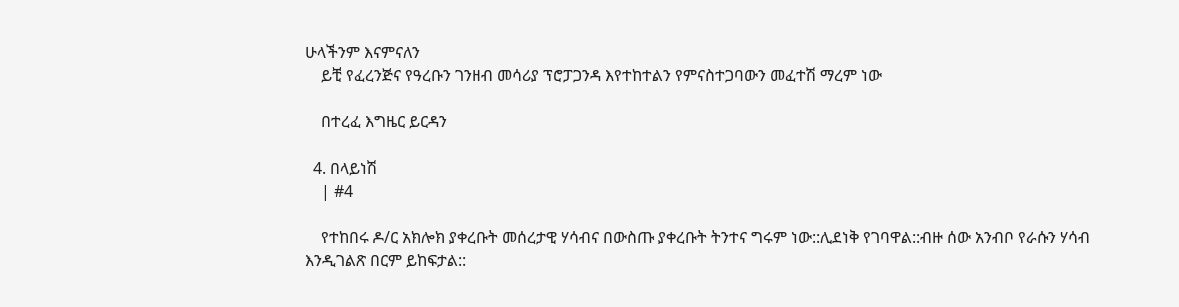ሁላችንም እናምናለን
    ይቺ የፈረንጅና የዓረቡን ገንዘብ መሳሪያ ፕሮፓጋንዳ እየተከተልን የምናስተጋባውን መፈተሽ ማረም ነው

    በተረፈ እግዜር ይርዳን

  4. በላይነሽ
    | #4

    የተከበሩ ዶ/ር አክሎክ ያቀረቡት መሰረታዊ ሃሳብና በውስጡ ያቀረቡት ትንተና ግሩም ነው::ሊደነቅ የገባዋል::ብዙ ሰው አንብቦ የራሱን ሃሳብ እንዲገልጽ በርም ይከፍታል::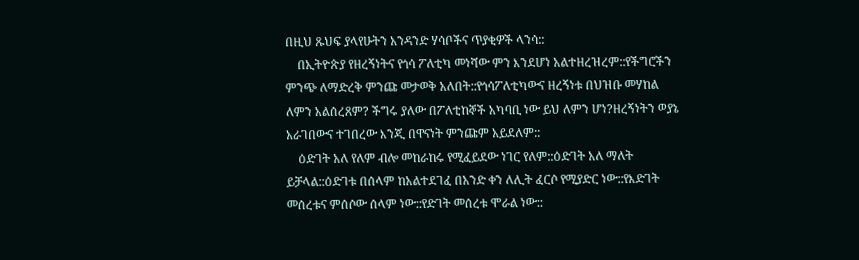በዚህ ጹህፍ ያላየሁትን አንዳንድ ሃሳቦችና ጥያቂዎች ላንሳ::
    በኢትዮጵያ የዘረኝነትና የጎሳ ፖለቲካ መነሻው ምን እንደሆነ አልተዘረዝረም::የችግሮችን ምንጭ ለማድረቅ ምንጩ መታወቅ አለበት::የጎሳፖለቲካውና ዘረኝነቱ በህዝቡ መሃከል ለምን አልሰረጸም? ችግሩ ያለው በፖለቲከኞች አካባቢ ነው ይህ ለምን ሆነ?ዘረኝነትን ወያኔ አራገበውና ተገበረው እንጂ በዋናነት ምንጩም አይደለም::
    ዕድገት አለ የለም ብሎ መከራከሩ የሚፈይደው ነገር የለም::ዕድገት አለ ማለት ይቻላል::ዕድገቱ በሰላም ከአልተደገፈ በአንድ ቀን ለሊት ፈርሶ የሚያድር ነው::የእድገት መሰረቱና ምሰሶው ሰላም ነው::የድገት መሰረቱ ሞራል ነው::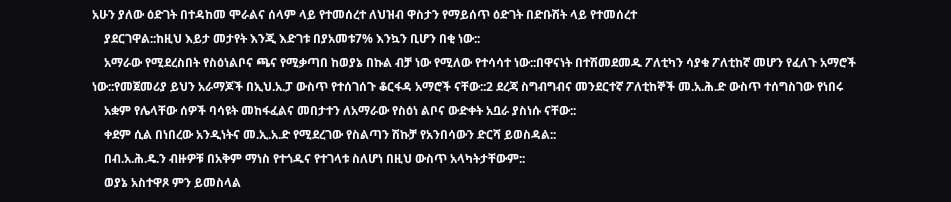አሁን ያለው ዕድገት በተዳከመ ሞራልና ሰላም ላይ የተመሰረተ ለህዝብ ዋስታን የማይሰጥ ዕድገት በድቡሽት ላይ የተመሰረተ
    ያደርገዋል::ከዚህ እይታ መታየት እንጂ እድገቱ በያአመቱ7% እንኳን ቢሆን በቂ ነው::
    አማራው የሚደረስበት የስዕነልቦና ጫና የሚቃጣበ ከወያኔ በኩል ብቻ ነው የሚለው የተሳሳተ ነው::በዋናነት በተሽመደመዱ ፖለቲካን ሳያቁ ፖለቲከኛ መሆን የፈለጉ አማሮች ነው::የመጀመሪያ ይህን አራማጆች በኢህ.አ.ፓ ውስጥ የተሰገሰጉ ቆርፋዳ አማሮች ናቸው::2 ደረጃ ስግብግብና መንደርተኛ ፖለቲከኞች መ.አ.ሕ.ድ ውስጥ ተሰግስገው የነበሩ
    አቋም የሌላቸው ሰዎች ባሳዩት መከፋፈልና መበታተን ለአማራው የስዕነ ልቦና ውድቀት አቧራ ያስነሱ ናቸው::
    ቀደም ሲል በነበረው አንዲነትና መ.ኢ.አ.ድ የሚደረገው የስልጣን ሽኩቻ የአንበሳውን ድርሻ ይወስዳል::
    በብ.አ.ሕ.ዴ.ን ብዙዎቹ በአቅም ማነስ የተጎዱና የተገላቱ ስለሆነ በዚህ ውስጥ አላካትታቸውም::
    ወያኔ አስተዋጾ ምን ይመስላል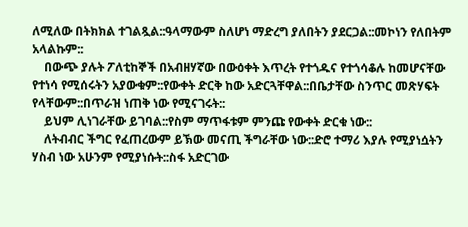ለሚለው በትክክል ተገልጿል::ዓላማውም ስለሆነ ማድረግ ያለበትን ያደርጋል::መኮነን የለበትም አላልኩም::
    በውጭ ያሉት ፖለቲከኞች በአብዘሃኛው በውዕቀት እጥረት የተጎዱና የተጎሳቆሉ ከመሆናቸው የተነሳ የሚሰሩትን አያውቁም::የውቀት ድርቅ ከው አድርጓቸዋል::በቤታቸው ስንጥር መጽሃፍት የላቸውም::በጥራዝ ነጠቅ ነው የሚናገሩት::
    ይህም ሊነገራቸው ይገባል::የስም ማጥፋቱም ምንጩ የውቀት ድርቁ ነው::
    ለትብብር ችግር የፈጠረውም ይኽው መናጢ ችግራቸው ነው::ድሮ ተማሪ እያሉ የሚያነሷትን ሃስብ ነው አሁንም የሚያነሱት::ስፋ አድርገው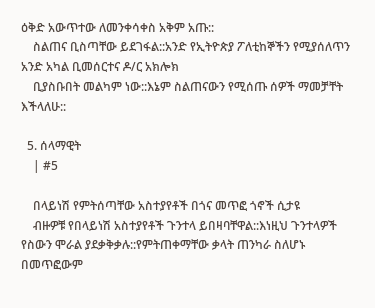ዕቅድ አውጥተው ለመንቀሳቀስ አቅም አጡ::
    ስልጠና ቢስጣቸው ይደገፋል::አንድ የኢትዮጵያ ፖለቲከኞችን የሚያሰለጥን አንድ አካል ቢመሰርተና ዶ/ር አክሎክ
    ቢያስቡበት መልካም ነው::እኔም ስልጠናውን የሚሰጡ ሰዎች ማመቻቸት እችላለሁ::

  5. ሰላማዊት
    | #5

    በላይነሽ የምትሰጣቸው አስተያየቶች በጎና መጥፎ ጎኖች ሲታዩ
    ብዙዎቹ የበላይነሽ አስተያየቶች ጉንተላ ይበዛባቸዋል::እነዚህ ጉንተላዎች የስውን ሞራል ያደቃቅቃሉ::የምትጠቀማቸው ቃላት ጠንካራ ስለሆኑ በመጥፎውም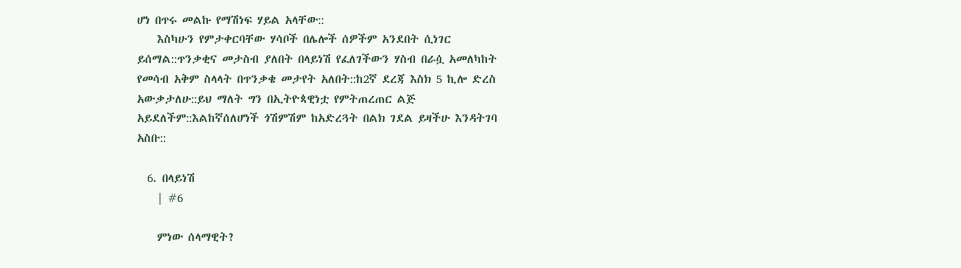ሆነ በጥሩ መልኩ የማሽነፍ ሃይል አላቸው::
    እስካሁን የምታቀርባቸው ሃሳቦች በሌሎች ሰዎችም አንደበት ሲነገር ይሰማል::ጥንቃቂና መታስብ ያለበት በላይነሽ የፈለገችውን ሃስብ በራሷ አመለካከት የመሳብ አቅም ስላላት በጥንቃቄ መታየት አለበት::ከ2ኛ ደረጃ እስክ 5 ኪሎ ድረስ አውቃታለሁ::ይህ ማለት ግን በኢትዮጳዊነቷ የምትጠረጠር ልጅ አይደለችም::እልከኛሰለሆነች ጎሽምሽም ከአድረጓት በልክ ገደል ይዛችሁ እንዳትገባ አስቡ::

  6. በላይነሽ
    | #6

    ምነው ሰላማዊት?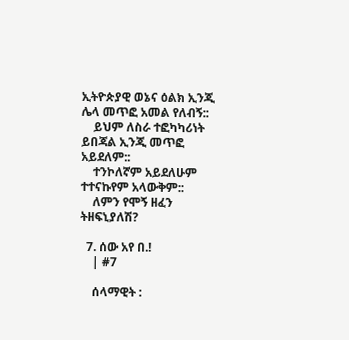ኢትዮጵያዊ ወኔና ዕልክ ኢንጂ ሌላ መጥፎ አመል የለብኝ::
    ይህም ለስራ ተፎካካሪነት ይበጃል ኢንጂ መጥፎ አይደለም::
    ተንኮለኛም አይደለሁም ተተናኩየም አላውቅም::
    ለምን የሞኝ ዘፈን ትዘፍኒያለሽ?

  7. ሰው አየ በ.!
    | #7

    ሰላማዊት :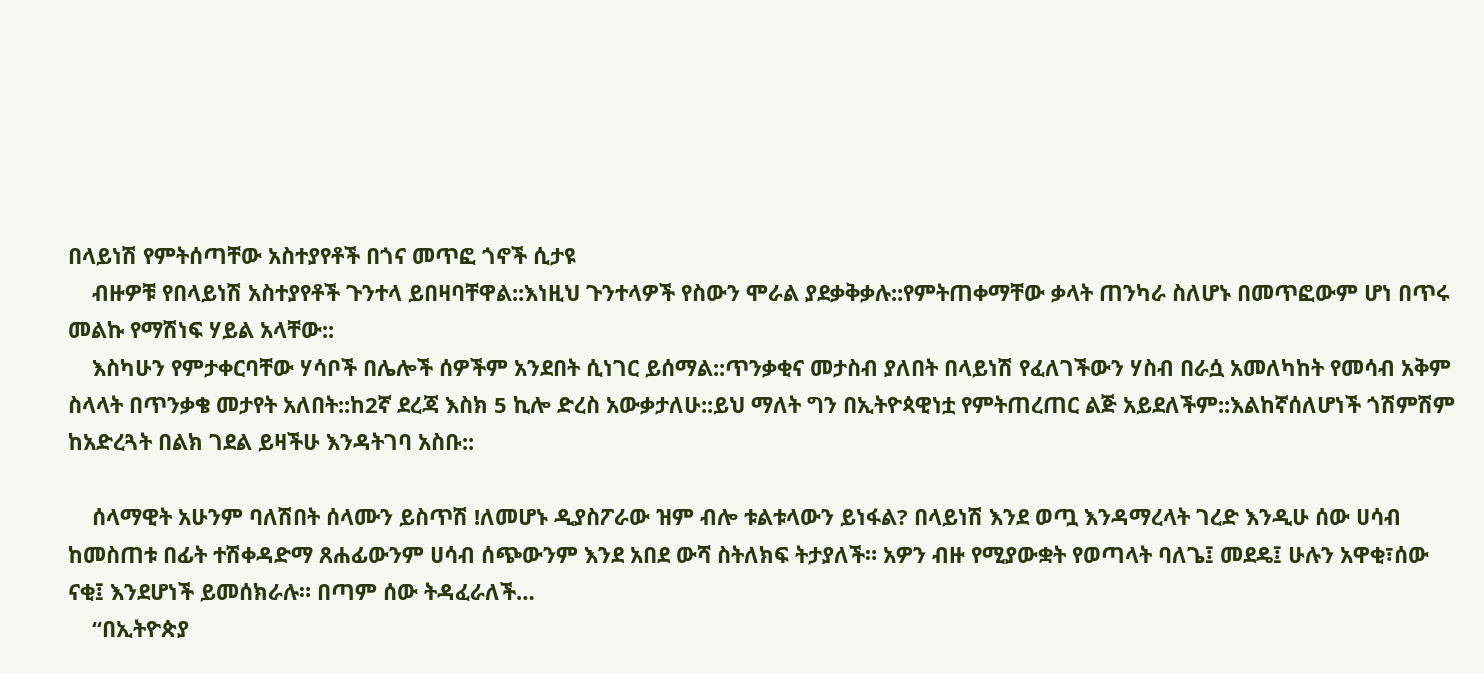በላይነሽ የምትሰጣቸው አስተያየቶች በጎና መጥፎ ጎኖች ሲታዩ
    ብዙዎቹ የበላይነሽ አስተያየቶች ጉንተላ ይበዛባቸዋል::እነዚህ ጉንተላዎች የስውን ሞራል ያደቃቅቃሉ::የምትጠቀማቸው ቃላት ጠንካራ ስለሆኑ በመጥፎውም ሆነ በጥሩ መልኩ የማሽነፍ ሃይል አላቸው::
    እስካሁን የምታቀርባቸው ሃሳቦች በሌሎች ሰዎችም አንደበት ሲነገር ይሰማል::ጥንቃቂና መታስብ ያለበት በላይነሽ የፈለገችውን ሃስብ በራሷ አመለካከት የመሳብ አቅም ስላላት በጥንቃቄ መታየት አለበት::ከ2ኛ ደረጃ እስክ 5 ኪሎ ድረስ አውቃታለሁ::ይህ ማለት ግን በኢትዮጳዊነቷ የምትጠረጠር ልጅ አይደለችም::እልከኛሰለሆነች ጎሽምሽም ከአድረጓት በልክ ገደል ይዛችሁ እንዳትገባ አስቡ::

    ሰላማዊት አሁንም ባለሽበት ሰላሙን ይስጥሽ !ለመሆኑ ዲያስፖራው ዝም ብሎ ቱልቱላውን ይነፋል? በላይነሽ እንደ ወጧ እንዳማረላት ገረድ እንዲሁ ሰው ሀሳብ ከመስጠቱ በፊት ተሽቀዳድማ ጸሐፊውንም ሀሳብ ሰጭውንም እንደ አበደ ውሻ ስትለክፍ ትታያለች። አዎን ብዙ የሚያውቋት የወጣላት ባለጌ፤ መደዴ፤ ሁሉን አዋቂ፣ሰው ናቂ፤ እንደሆነች ይመሰክራሉ። በጣም ሰው ትዳፈራለች…
    “በኢትዮጵያ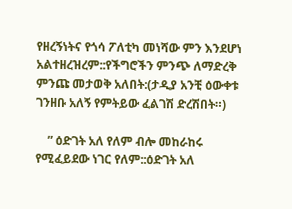የዘረኝነትና የጎሳ ፖለቲካ መነሻው ምን እንደሆነ አልተዘረዝረም::የችግሮችን ምንጭ ለማድረቅ ምንጩ መታወቅ አለበት:(ታዲያ አንቺ ዕውቀቱ ገንዘቡ አለኝ የምትይው ፈልገሽ ድረሽበት።)

    ” ዕድገት አለ የለም ብሎ መከራከሩ የሚፈይደው ነገር የለም::ዕድገት አለ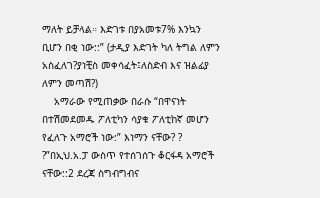ማለት ይቻላል። እድገቱ በያአመቱ7% እንኳን ቢሆን በቂ ነው::” (ታዲያ እድገት ካለ ትግል ለምን አስፈለገ?ያነቺስ መቀሳፈት፤ለስድብ እና ዝልፊያ ለምን መጣሽ?)
    አማራው የሚጠቃው በራሱ “በዋናነት በተሽመደመዱ ፖለቲካን ሳያቁ ፖለቲከኛ መሆን የፈለጉ አማሮች ነው:” እነማን ናቸው? ? ?”በኢህ.አ.ፓ ውስጥ የተሰገሰጉ ቆርፋዳ አማሮች ናቸው::2 ደረጃ ስግብግብና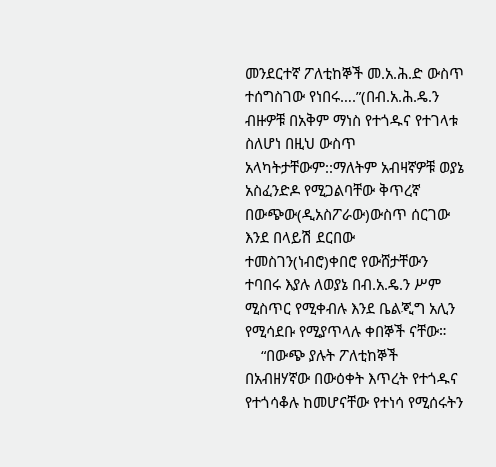መንደርተኛ ፖለቲከኞች መ.አ.ሕ.ድ ውስጥ ተሰግስገው የነበሩ….”(በብ.አ.ሕ.ዴ.ን ብዙዎቹ በአቅም ማነስ የተጎዱና የተገላቱ ስለሆነ በዚህ ውስጥ አላካትታቸውም::ማለትም አብዛኛዎቹ ወያኔ አስፈንድዶ የሚጋልባቸው ቅጥረኛ በውጭው(ዲአስፖራው)ውስጥ ሰርገው እንደ በላይሽ ደርበው ተመስገን(ነብሮ)ቀበሮ የውሸታቸውን ተባበሩ እያሉ ለወያኔ በብ.አ.ዴ.ን ሥም ሚስጥር የሚቀብሉ እንደ ቤልጂግ አሊን የሚሳደቡ የሚያጥላሉ ቀበኞች ናቸው።
    “በውጭ ያሉት ፖለቲከኞች በአብዘሃኛው በውዕቀት እጥረት የተጎዱና የተጎሳቆሉ ከመሆናቸው የተነሳ የሚሰሩትን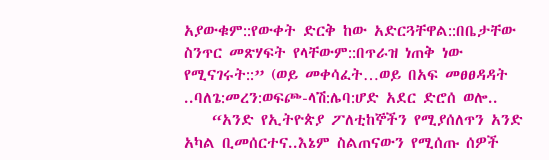አያውቁም::የውቀት ድርቅ ከው አድርጓቸዋል::በቤታቸው ስንጥር መጽሃፍት የላቸውም::በጥራዝ ነጠቅ ነው የሚናገሩት::” (ወይ መቀሳፈት…ወይ በአፍ መፀፀዳዳት ..ባለጌ:መረን:ወፍጮ-ላሽ:ሌባ:ሆድ አደር ድሮሰ ወሎ..
    “አንድ የኢትዮጵያ ፖለቲከኞችን የሚያሰለጥን አንድ አካል ቢመሰርተና..እኔም ስልጠናውን የሚሰጡ ሰዎች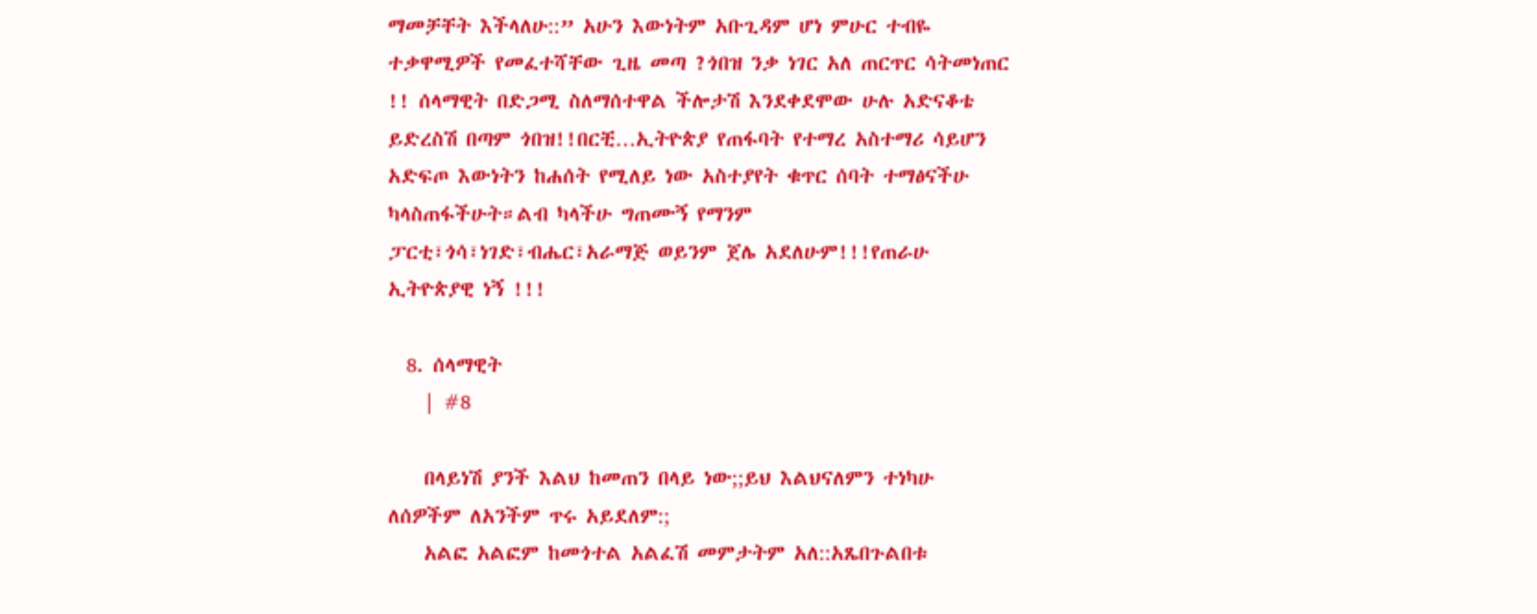ማመቻቸት እችላለሁ::” አሁን እውነትም አቡጊዳም ሆነ ምሁር ተብዬ ተቃዋሚዎች የመፈተሻቸው ጊዜ መጣ ?ጎበዝ ንቃ ነገር አለ ጠርጥር ሳትመነጠር !! ሰላማዊት በድጋሚ ስለማሰተዋል ችሎታሽ እንደቀደሞው ሁሉ አድናቆቴ ይድረስሽ በጣም ጎበዝ!!በርቺ…ኢትዮጵያ የጠፋባት የተማረ አስተማሪ ሳይሆን አድፍጦ እውነትን ከሐሰት የሚለይ ነው አስተያየት ቁጥር ሰባት ተማፅናችሁ ካላስጠፋችሁት።ልብ ካላችሁ ግጠሙኝ የማንም ፓርቲ፣ጎሳ፣ነገድ፣ብሔር፣አራማጅ ወይንም ጀሌ አደለሁም!!!የጠራሁ ኢትዮጵያዊ ነኝ !!!

  8. ሰላማዊት
    | #8

    በላይነሽ ያንች እልህ ከመጠን በላይ ነው;;ይህ እልህናለምን ተነካሁ ለሰዎችም ለአንችም ጥሩ አይደለም:;
    አልፎ አልፎም ከመጎተል አልፈሽ መምታትም አለ::አጼበጉልበቱ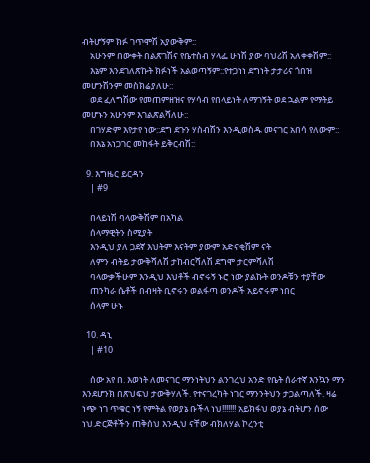ብትሆኝም ክፉ ገጥሞሽ አያውቅም::
    አሁንም በውቀት በልጽገሽና የቤተስብ ሃላፌ ሁነሽ ያው ባህሪሽ አለቀቀሽም::
    እኔም እንደገለጽኩት ክፉነች አልወጣኝም::የተጋነነ ደግነት ታታሪና ጎበዝ መሆንሽንም መስክሬያለሁ::
    ወደ ፈለግሽው የመጠምዘዝና የሃሳብ የበላይነት ለማገኝት ወደ ኋልም የማትይ መሆኑን አሁንም እገልጽልሻለሁ::
    በገሃድም እየታየ ነው::ደግ ደጉን ሃስብሽን እንዲወስዱ መናገር አበሳ የለውም::
    በእኔ አነጋገር መከፋት ይቅርብሽ::

  9. እግዜር ይርዳን
    | #9

    በላይነሽ ባላውቅሽም በአካል
    ሰላማዊትን ስሚያት
    እንዲህ ያለ ጋደኛ እህትም እናትም ያውም አድናቂሽም ናት
    ለምን ብትይ ታውቅሻለሽ ታከብርሻለሽ ደግሞ ታርምሻለሽ
    ባላውቃችሁም እንዲህ እህቶች ብኖሩኝ ኑሮ ነው ያልኩት ወንዶቹን ተያቸው
    ጠንካራ ሴቶች በብዛት ቢኖሩን ወልፋጣ ወንዶች አይኖሩም ነበር
    ሰላም ሁኑ

  10. ዳኒ
    | #10

    ሰው አየ በ. እወነት ለመናገር ማንነትህን ልንገረህ አንድ የቤት ሰራተኛ እንኳን ማን እንደሆንክ በጽህፍህ ታውቅሃለች. የተናገረካት ነገር ማንንትህን ታጋልጣለች. ዛሬ ነጭ ነገ ጥቁር ነኝ የምትል የወያኔ ቡችላ ነህ!!!!!!! አይክፋህ ወያኔ ብትሆን ሰው ነህ.ድርጅቶችን ጠቅሰህ እንዲህ ናቸው ብክለሃል ኮረንቲ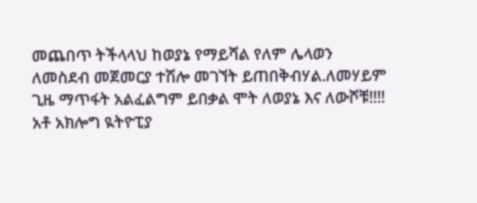መጨበጥ ትችላላህ ከወያኔ የማይሻል የለም ሌላወን ለመስደብ መጀመርያ ተሽሎ መገኘት ይጠበቅብሃል.ለመሃይም ጊዜ ማጥፋት አልፈልግም ይበቃል ሞት ለወያኔ እና ለውሾቹ!!!! አቶ አክሎግ ዪትዮፒያ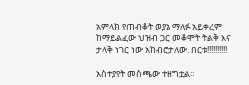አምላክ የጠብቆት ወያኔ ማለፉ አይቀረም ከማይልፈው ህዝብ ጋር መቆሞት ትልቅ እና ታላቅ ነገር ነው አከብሮታለው. በርቱ!!!!!!!!!!

አስተያየት መስጫው ተዘግቷል።